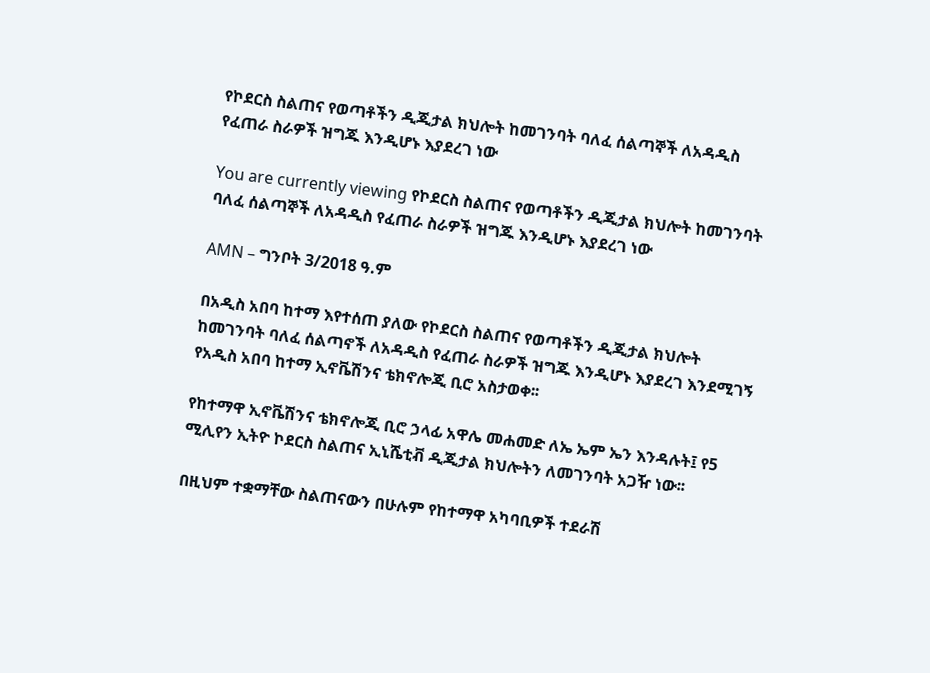የኮደርስ ስልጠና የወጣቶችን ዲጂታል ክህሎት ከመገንባት ባለፈ ሰልጣኞች ለአዳዲስ የፈጠራ ስራዎች ዝግጁ እንዲሆኑ እያደረገ ነው

You are currently viewing የኮደርስ ስልጠና የወጣቶችን ዲጂታል ክህሎት ከመገንባት ባለፈ ሰልጣኞች ለአዳዲስ የፈጠራ ስራዎች ዝግጁ እንዲሆኑ እያደረገ ነው

AMN – ግንቦት 3/2018 ዓ.ም

በአዲስ አበባ ከተማ እየተሰጠ ያለው የኮደርስ ስልጠና የወጣቶችን ዲጂታል ክህሎት ከመገንባት ባለፈ ሰልጣኖች ለአዳዲስ የፈጠራ ስራዎች ዝግጁ እንዲሆኑ እያደረገ እንደሚገኝ የአዲስ አበባ ከተማ ኢኖቬሽንና ቴክኖሎጂ ቢሮ አስታወቀ፡፡

የከተማዋ ኢኖቬሽንና ቴክኖሎጂ ቢሮ ኃላፊ አዋሌ መሐመድ ለኤ ኤም ኤን እንዳሉት፤ የ5 ሚሊየን ኢትዮ ኮደርስ ስልጠና ኢኒሼቲቭ ዲጂታል ክህሎትን ለመገንባት አጋዥ ነው፡፡

በዚህም ተቋማቸው ስልጠናውን በሁሉም የከተማዋ አካባቢዎች ተደራሽ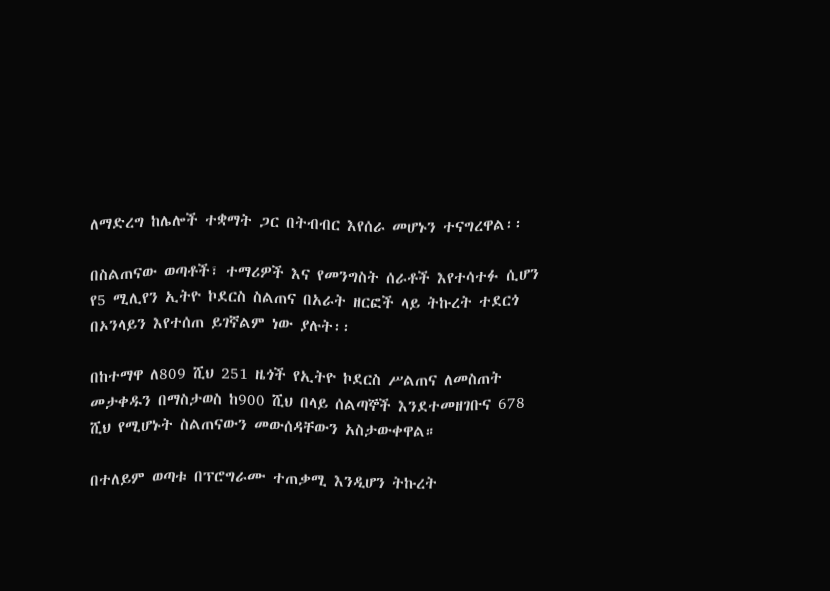ለማድረግ ከሌሎች ተቋማት ጋር በትብብር እየሰራ መሆኑን ተናግረዋል፡፡

በስልጠናው ወጣቶች፣ ተማሪዎች እና የመንግስት ሰራቶች እየተሳተፉ ሲሆን የ5 ሚሊየን ኢትዮ ኮደርስ ስልጠና በአራት ዘርፎች ላይ ትኩረት ተደርጎ በኦንላይን እየተሰጠ ይገኛልም ነው ያሉት፡፡

በከተማዋ ለ809 ሺህ 251 ዜጎች የኢትዮ ኮደርስ ሥልጠና ለመስጠት መታቀዱን በማስታወስ ከ900 ሺህ በላይ ሰልጣኞች እንደተመዘገቡና 678 ሺህ የሚሆኑት ስልጠናውን መውሰዳቸውን አስታውቀዋል።

በተለይም ወጣቱ በፕሮግራሙ ተጠቃሚ እንዲሆን ትኩረት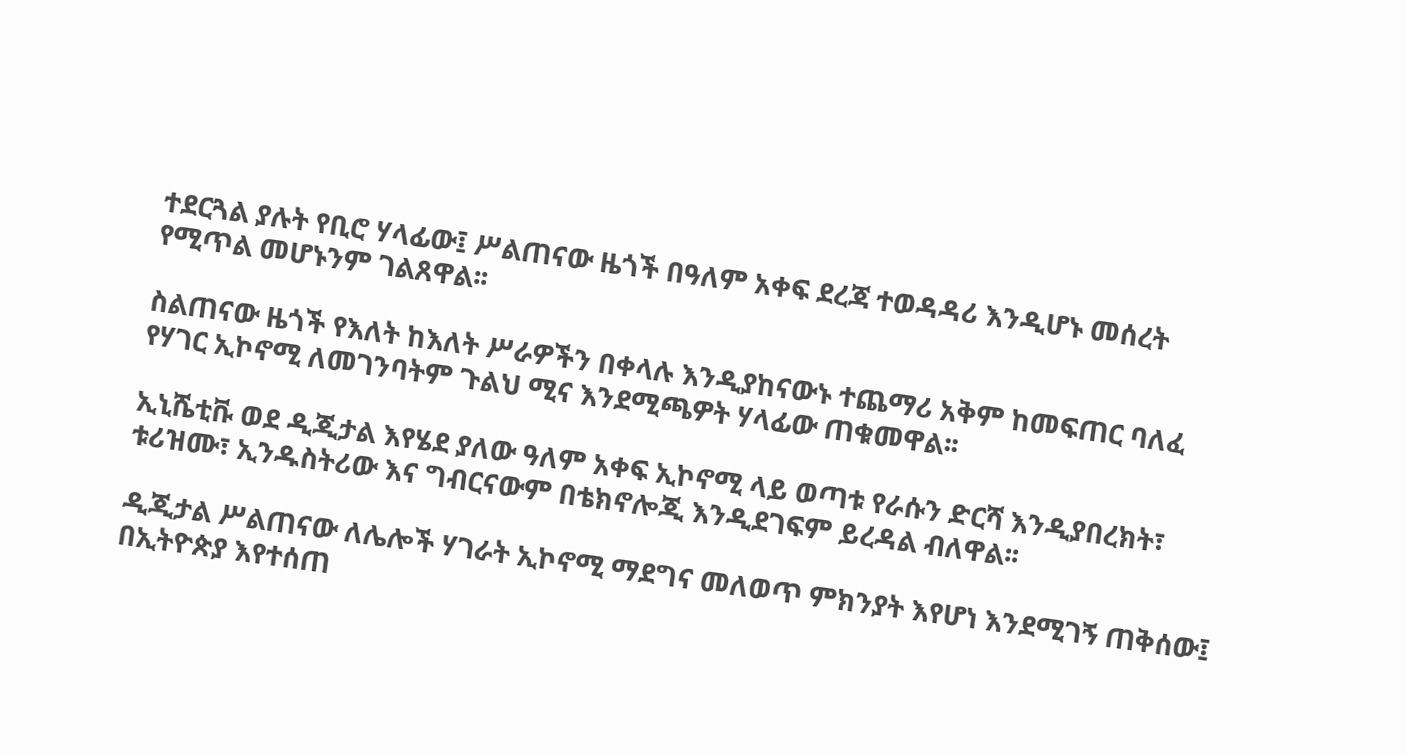ተደርጓል ያሉት የቢሮ ሃላፊው፤ ሥልጠናው ዜጎች በዓለም አቀፍ ደረጃ ተወዳዳሪ እንዲሆኑ መሰረት የሚጥል መሆኑንም ገልጸዋል፡፡

ስልጠናው ዜጎች የእለት ከእለት ሥራዎችን በቀላሉ እንዲያከናውኑ ተጨማሪ አቅም ከመፍጠር ባለፈ የሃገር ኢኮኖሚ ለመገንባትም ጉልህ ሚና እንደሚጫዎት ሃላፊው ጠቁመዋል፡፡

ኢኒሼቲቩ ወደ ዲጂታል እየሄደ ያለው ዓለም አቀፍ ኢኮኖሚ ላይ ወጣቱ የራሱን ድርሻ እንዲያበረክት፣ ቱሪዝሙ፣ ኢንዱስትሪው እና ግብርናውም በቴክኖሎጂ እንዲደገፍም ይረዳል ብለዋል፡፡

ዲጂታል ሥልጠናው ለሌሎች ሃገራት ኢኮኖሚ ማደግና መለወጥ ምክንያት እየሆነ እንደሚገኝ ጠቅሰው፤ በኢትዮጵያ እየተሰጠ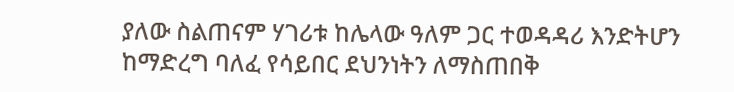ያለው ስልጠናም ሃገሪቱ ከሌላው ዓለም ጋር ተወዳዳሪ እንድትሆን ከማድረግ ባለፈ የሳይበር ደህንነትን ለማስጠበቅ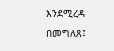እንደሚረዳ በመግለጸ፤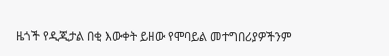ዜጎች የዲጂታል በቂ እውቀት ይዘው የሞባይል መተግበሪያዎችንም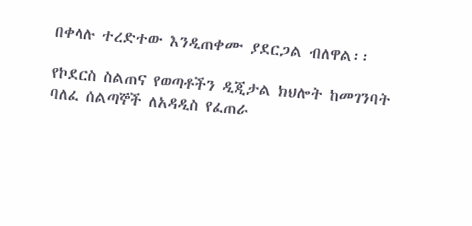በቀላሉ ተረድተው እንዲጠቀሙ ያደርጋል ብለዋል፡፡

የኮደርስ ስልጠና የወጣቶችን ዲጂታል ክህሎት ከመገንባት ባለፈ ሰልጣኞች ለአዳዲስ የፈጠራ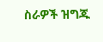ስራዎች ዝግጁ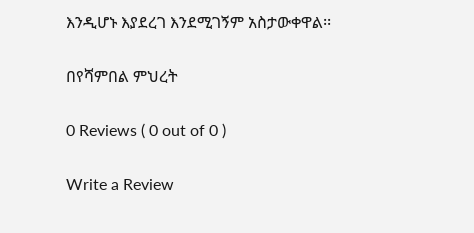እንዲሆኑ እያደረገ እንደሚገኝም አስታውቀዋል፡፡

በየሻምበል ምህረት

0 Reviews ( 0 out of 0 )

Write a Review